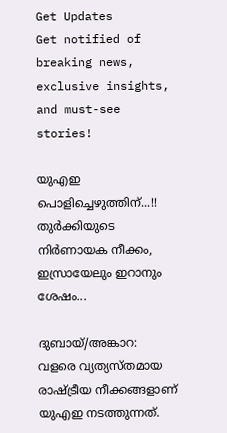Get Updates
Get notified of breaking news, exclusive insights, and must-see stories!

യുഎഇ പൊളിച്ചെഴുത്തിന്...!! തുര്‍ക്കിയുടെ നിര്‍ണായക നീക്കം, ഇസ്രായേലും ഇറാനും ശേഷം...

ദുബായ്/അങ്കാറ: വളരെ വ്യത്യസ്തമായ രാഷ്ട്രീയ നീക്കങ്ങളാണ് യുഎഇ നടത്തുന്നത്.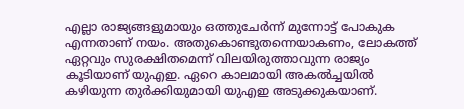എല്ലാ രാജ്യങ്ങളുമായും ഒത്തുചേര്‍ന്ന് മുന്നോട്ട് പോകുക എന്നതാണ് നയം. അതുകൊണ്ടുതന്നെയാകണം, ലോകത്ത് ഏറ്റവും സുരക്ഷിതമെന്ന് വിലയിരുത്താവുന്ന രാജ്യം കൂടിയാണ് യുഎഇ. ഏറെ കാലമായി അകല്‍ച്ചയില്‍ കഴിയുന്ന തുര്‍ക്കിയുമായി യുഎഇ അടുക്കുകയാണ്.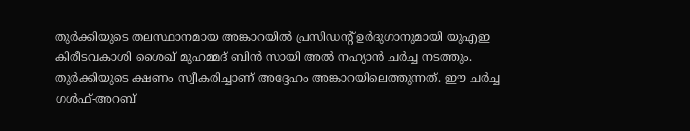തുര്‍ക്കിയുടെ തലസ്ഥാനമായ അങ്കാറയില്‍ പ്രസിഡന്റ് ഉര്‍ദുഗാനുമായി യുഎഇ കിരീടവകാശി ശൈഖ് മുഹമ്മദ് ബിന്‍ സായി അല്‍ നഹ്യാന്‍ ചര്‍ച്ച നടത്തും. തുര്‍ക്കിയുടെ ക്ഷണം സ്വീകരിച്ചാണ് അദ്ദേഹം അങ്കാറയിലെത്തുന്നത്. ഈ ചര്‍ച്ച ഗള്‍ഫ്-അറബ്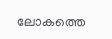ലോകത്തെ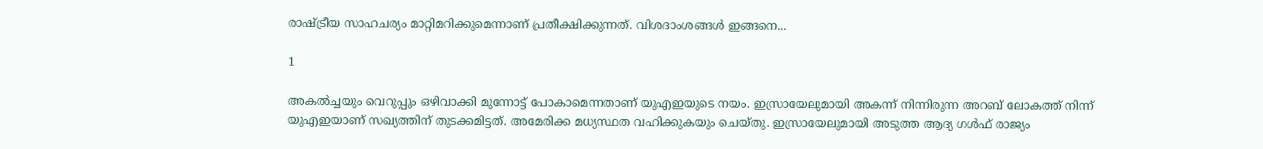രാഷ്ട്രീയ സാഹചര്യം മാറ്റിമറിക്കുമെന്നാണ് പ്രതീക്ഷിക്കുന്നത്. വിശദാംശങ്ങള്‍ ഇങ്ങനെ...

1

അകല്‍ച്ചയും വെറുപ്പും ഒഴിവാക്കി മുന്നോട്ട് പോകാമെന്നതാണ് യുഎഇയുടെ നയം. ഇസ്രായേലുമായി അകന്ന് നിന്നിരുന്ന അറബ് ലോകത്ത് നിന്ന് യുഎഇയാണ് സഖ്യത്തിന് തുടക്കമിട്ടത്. അമേരിക്ക മധ്യസ്ഥത വഹിക്കുകയും ചെയ്തു. ഇസ്രായേലുമായി അടുത്ത ആദ്യ ഗള്‍ഫ് രാജ്യം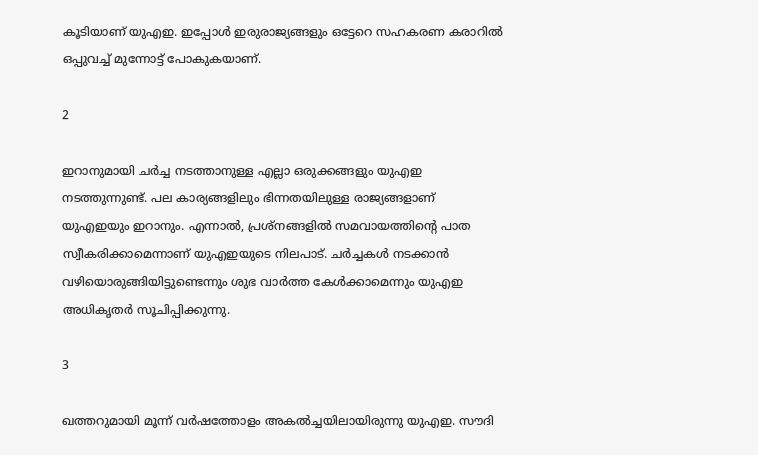കൂടിയാണ് യുഎഇ. ഇപ്പോള്‍ ഇരുരാജ്യങ്ങളും ഒട്ടേറെ സഹകരണ കരാറില്‍ ഒപ്പുവച്ച് മുന്നോട്ട് പോകുകയാണ്.

2

ഇറാനുമായി ചര്‍ച്ച നടത്താനുള്ള എല്ലാ ഒരുക്കങ്ങളും യുഎഇ നടത്തുന്നുണ്ട്. പല കാര്യങ്ങളിലും ഭിന്നതയിലുള്ള രാജ്യങ്ങളാണ് യുഎഇയും ഇറാനും. എന്നാല്‍, പ്രശ്‌നങ്ങളില്‍ സമവായത്തിന്റെ പാത സ്വീകരിക്കാമെന്നാണ് യുഎഇയുടെ നിലപാട്. ചര്‍ച്ചകള്‍ നടക്കാന്‍ വഴിയൊരുങ്ങിയിട്ടുണ്ടെന്നും ശുഭ വാര്‍ത്ത കേള്‍ക്കാമെന്നും യുഎഇ അധികൃതര്‍ സൂചിപ്പിക്കുന്നു.

3

ഖത്തറുമായി മൂന്ന് വര്‍ഷത്തോളം അകല്‍ച്ചയിലായിരുന്നു യുഎഇ. സൗദി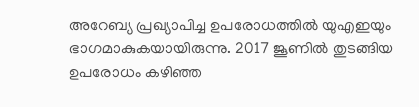അറേബ്യ പ്രഖ്യാപിച്ച ഉപരോധത്തില്‍ യുഎഇയും ഭാഗമാകുകയായിരുന്നു. 2017 ജൂണില്‍ തുടങ്ങിയ ഉപരോധം കഴിഞ്ഞ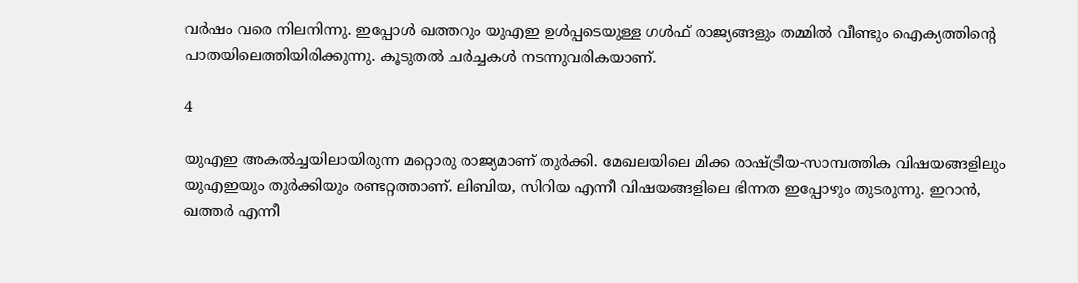വര്‍ഷം വരെ നിലനിന്നു. ഇപ്പോള്‍ ഖത്തറും യുഎഇ ഉള്‍പ്പടെയുള്ള ഗള്‍ഫ് രാജ്യങ്ങളും തമ്മില്‍ വീണ്ടും ഐക്യത്തിന്റെ പാതയിലെത്തിയിരിക്കുന്നു. കൂടുതല്‍ ചര്‍ച്ചകള്‍ നടന്നുവരികയാണ്.

4

യുഎഇ അകല്‍ച്ചയിലായിരുന്ന മറ്റൊരു രാജ്യമാണ് തുര്‍ക്കി. മേഖലയിലെ മിക്ക രാഷ്ട്രീയ-സാമ്പത്തിക വിഷയങ്ങളിലും യുഎഇയും തുര്‍ക്കിയും രണ്ടറ്റത്താണ്. ലിബിയ, സിറിയ എന്നീ വിഷയങ്ങളിലെ ഭിന്നത ഇപ്പോഴും തുടരുന്നു. ഇറാന്‍, ഖത്തര്‍ എന്നീ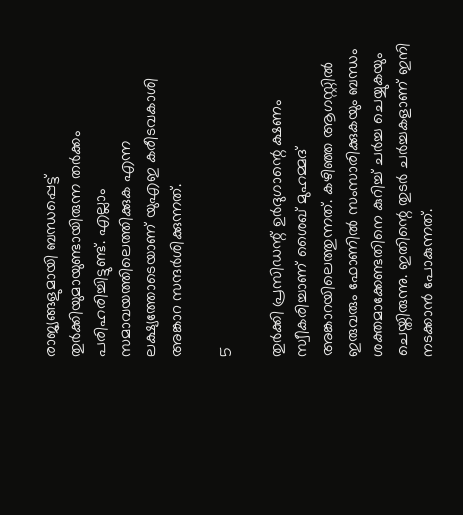രാജ്യങ്ങളുമായി ബന്ധപ്പെട്ട് തുര്‍ക്കിയുമായുണ്ടായിരുന്ന തര്‍ക്കം പരിഹരിച്ചിട്ടുണ്ട്. എല്ലാം സമാവയത്തിലെത്തിക്കുക എന്ന ലക്ഷ്യത്തോടെയാണ് യുഎഇ കരീടവകാശി അങ്കാറ സന്ദര്‍ശിക്കുന്നത്.

5

തുര്‍ക്കി പ്രസിഡന്റ് ഉര്‍ദുഗാന്റെ ക്ഷണം സ്വീകരിച്ചാണ് ശൈഖ് മുഹമ്മദ് അങ്കാറയിലെത്തുന്നത്. കഴിഞ്ഞ ആഗസ്റ്റില്‍ ഇരുവരും ഫോണില്‍ സംസാരിക്കുകയും ബന്ധം ശക്തമാക്കേണ്ടതിനെ കുറിച്ച് ചര്‍ച്ച ചെയ്യുകയും ചെയ്തിരുന്നു. ഇതിന്റെ തുടര്‍ ചര്‍ച്ചകളാണ് ഇനി നടക്കാന്‍ പോകുന്നത്.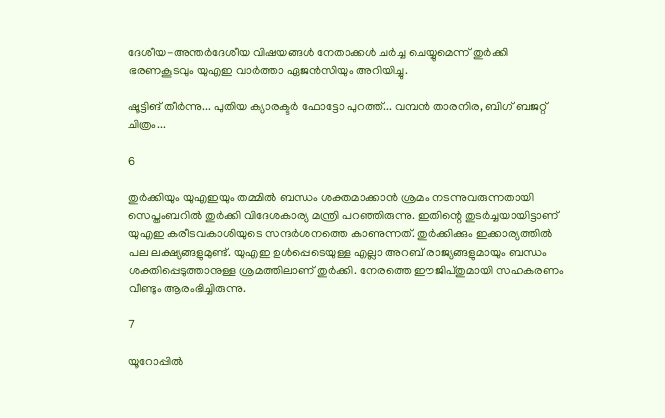ദേശീയ-അന്തര്‍ദേശീയ വിഷയങ്ങള്‍ നേതാക്കള്‍ ചര്‍ച്ച ചെയ്യുമെന്ന് തുര്‍ക്കി ഭരണകൂടവും യുഎഇ വാര്‍ത്താ ഏജന്‍സിയും അറിയിച്ചു.

ഷൂട്ടിങ് തീര്‍ന്നു... പുതിയ ക്യാരക്ടര്‍ ഫോട്ടോ പുറത്ത്... വമ്പന്‍ താരനിര, ബിഗ് ബജറ്റ് ചിത്രം...

6

തുര്‍ക്കിയും യുഎഇയും തമ്മില്‍ ബന്ധം ശക്തമാക്കാന്‍ ശ്രമം നടന്നുവരുന്നതായി സെപ്തംബറില്‍ തുര്‍ക്കി വിദേശകാര്യ മന്ത്രി പറഞ്ഞിരുന്നു. ഇതിന്റെ തുടര്‍ച്ചയായിട്ടാണ് യുഎഇ കരീടവകാശിയുടെ സന്ദര്‍ശനത്തെ കാണുന്നത്. തുര്‍ക്കിക്കും ഇക്കാര്യത്തില്‍ പല ലക്ഷ്യങ്ങളുമുണ്ട്. യുഎഇ ഉള്‍പ്പെടെയുള്ള എല്ലാ അറബ് രാജ്യങ്ങളുമായും ബന്ധം ശക്തിപ്പെടുത്താനുള്ള ശ്രമത്തിലാണ് തുര്‍ക്കി. നേരത്തെ ഈജിപ്തുമായി സഹകരണം വീണ്ടും ആരംഭിച്ചിരുന്നു.

7

യൂറോപ്പില്‍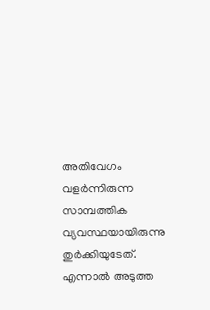അതിവേഗം വളര്‍ന്നിരുന്ന സാമ്പത്തിക വ്യവസ്ഥയായിരുന്നു തുര്‍ക്കിയുടേത്. എന്നാല്‍ അടുത്ത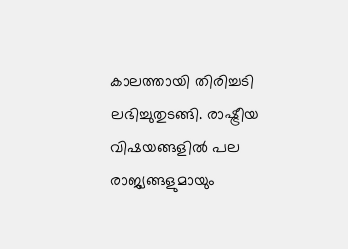കാലത്തായി തിരിച്ചടി ലഭിച്ചുതുടങ്ങി. രാഷ്ട്രീയ വിഷയങ്ങളില്‍ പല രാജ്യങ്ങളുമായും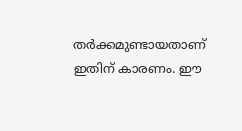തര്‍ക്കമുണ്ടായതാണ് ഇതിന് കാരണം. ഈ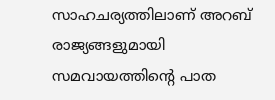സാഹചര്യത്തിലാണ് അറബ് രാജ്യങ്ങളുമായി സമവായത്തിന്റെ പാത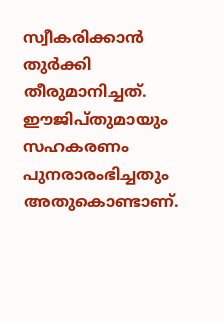സ്വീകരിക്കാന്‍ തുര്‍ക്കി തീരുമാനിച്ചത്. ഈജിപ്തുമായും സഹകരണം പുനരാരംഭിച്ചതും അതുകൊണ്ടാണ്.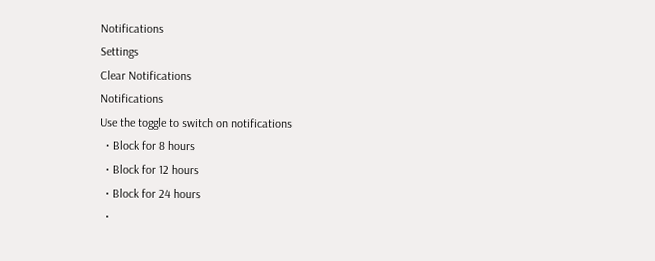Notifications
Settings
Clear Notifications
Notifications
Use the toggle to switch on notifications
  • Block for 8 hours
  • Block for 12 hours
  • Block for 24 hours
  •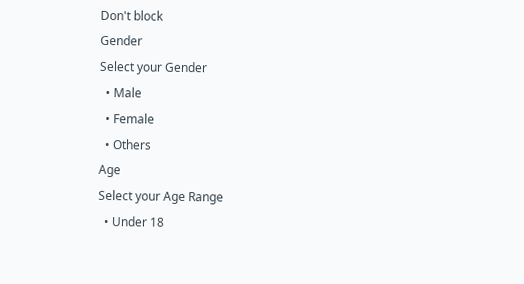Don't block
Gender
Select your Gender
  • Male
  • Female
  • Others
Age
Select your Age Range
  • Under 18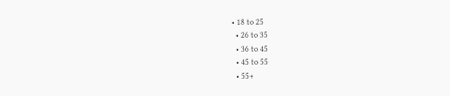• 18 to 25
  • 26 to 35
  • 36 to 45
  • 45 to 55
  • 55+